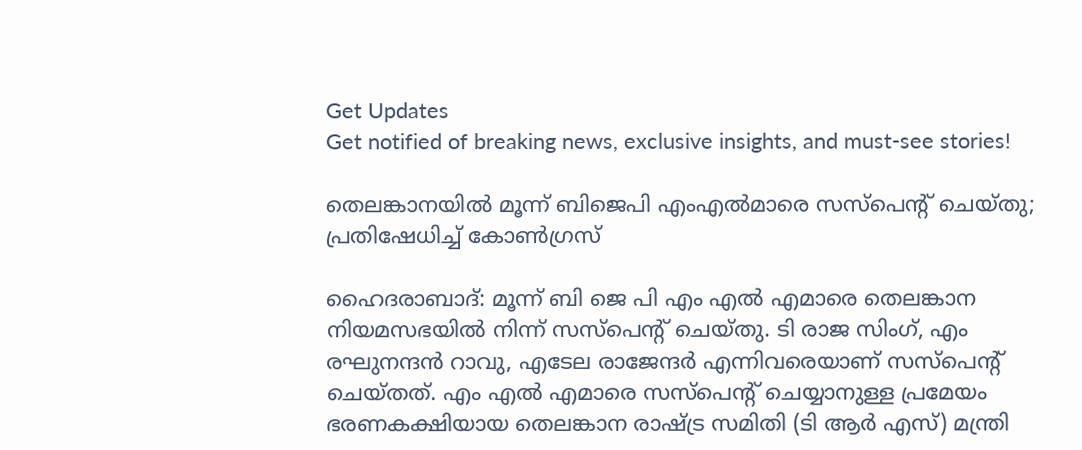Get Updates
Get notified of breaking news, exclusive insights, and must-see stories!

തെലങ്കാനയില്‍ മൂന്ന് ബിജെപി എംഎല്‍മാരെ സസ്‌പെന്റ് ചെയ്തു; പ്രതിഷേധിച്ച് കോണ്‍ഗ്രസ്

ഹൈദരാബാദ്: മൂന്ന് ബി ജെ പി എം എല്‍ എമാരെ തെലങ്കാന നിയമസഭയില്‍ നിന്ന് സസ്‌പെന്റ് ചെയ്തു. ടി രാജ സിംഗ്, എം രഘുനന്ദന്‍ റാവു, എടേല രാജേന്ദര്‍ എന്നിവരെയാണ് സസ്‌പെന്റ് ചെയ്തത്. എം എല്‍ എമാരെ സസ്‌പെന്റ് ചെയ്യാനുള്ള പ്രമേയം ഭരണകക്ഷിയായ തെലങ്കാന രാഷ്ട്ര സമിതി (ടി ആര്‍ എസ്) മന്ത്രി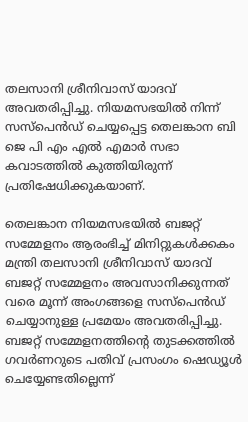തലസാനി ശ്രീനിവാസ് യാദവ് അവതരിപ്പിച്ചു. നിയമസഭയില്‍ നിന്ന് സസ്പെന്‍ഡ് ചെയ്യപ്പെട്ട തെലങ്കാന ബി ജെ പി എം എല്‍ എമാര്‍ സഭാ കവാടത്തില്‍ കുത്തിയിരുന്ന് പ്രതിഷേധിക്കുകയാണ്.

തെലങ്കാന നിയമസഭയില്‍ ബജറ്റ് സമ്മേളനം ആരംഭിച്ച് മിനിറ്റുകള്‍ക്കകം മന്ത്രി തലസാനി ശ്രീനിവാസ് യാദവ് ബജറ്റ് സമ്മേളനം അവസാനിക്കുന്നത് വരെ മൂന്ന് അംഗങ്ങളെ സസ്പെന്‍ഡ് ചെയ്യാനുള്ള പ്രമേയം അവതരിപ്പിച്ചു. ബജറ്റ് സമ്മേളനത്തിന്റെ തുടക്കത്തില്‍ ഗവര്‍ണറുടെ പതിവ് പ്രസംഗം ഷെഡ്യൂള്‍ ചെയ്യേണ്ടതില്ലെന്ന്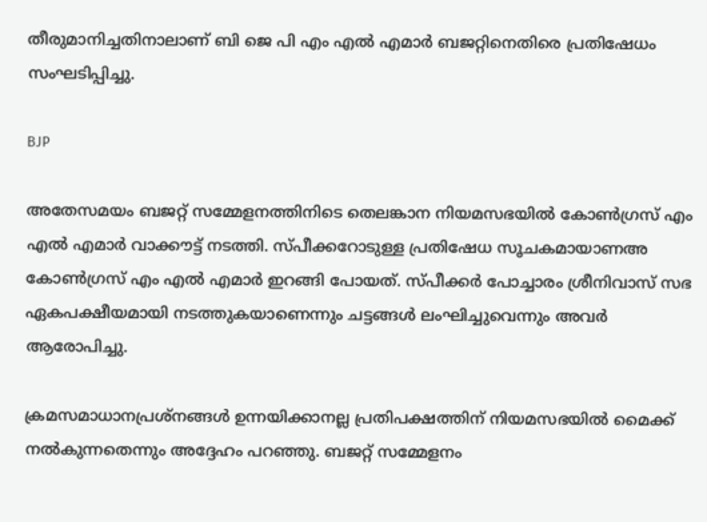തീരുമാനിച്ചതിനാലാണ് ബി ജെ പി എം എല്‍ എമാര്‍ ബജറ്റിനെതിരെ പ്രതിഷേധം സംഘടിപ്പിച്ചു.

BJP

അതേസമയം ബജറ്റ് സമ്മേളനത്തിനിടെ തെലങ്കാന നിയമസഭയില്‍ കോണ്‍ഗ്രസ് എം എല്‍ എമാര്‍ വാക്കൗട്ട് നടത്തി. സ്പീക്കറോടുള്ള പ്രതിഷേധ സൂചകമായാണഅ കോണ്‍ഗ്രസ് എം എല്‍ എമാര്‍ ഇറങ്ങി പോയത്. സ്പീക്കര്‍ പോച്ചാരം ശ്രീനിവാസ് സഭ ഏകപക്ഷീയമായി നടത്തുകയാണെന്നും ചട്ടങ്ങള്‍ ലംഘിച്ചുവെന്നും അവര്‍ ആരോപിച്ചു.

ക്രമസമാധാനപ്രശ്നങ്ങള്‍ ഉന്നയിക്കാനല്ല പ്രതിപക്ഷത്തിന് നിയമസഭയില്‍ മൈക്ക് നല്‍കുന്നതെന്നും അദ്ദേഹം പറഞ്ഞു. ബജറ്റ് സമ്മേളനം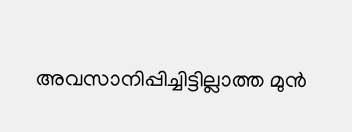അവസാനിപ്പിച്ചിട്ടില്ലാത്ത മുന്‍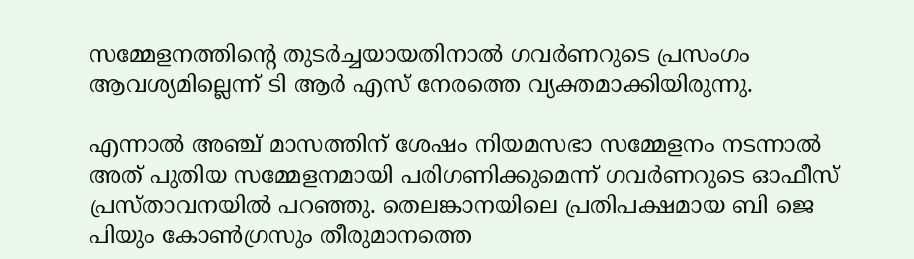സമ്മേളനത്തിന്റെ തുടര്‍ച്ചയായതിനാല്‍ ഗവര്‍ണറുടെ പ്രസംഗം ആവശ്യമില്ലെന്ന് ടി ആര്‍ എസ് നേരത്തെ വ്യക്തമാക്കിയിരുന്നു.

എന്നാല്‍ അഞ്ച് മാസത്തിന് ശേഷം നിയമസഭാ സമ്മേളനം നടന്നാല്‍ അത് പുതിയ സമ്മേളനമായി പരിഗണിക്കുമെന്ന് ഗവര്‍ണറുടെ ഓഫീസ് പ്രസ്താവനയില്‍ പറഞ്ഞു. തെലങ്കാനയിലെ പ്രതിപക്ഷമായ ബി ജെ പിയും കോണ്‍ഗ്രസും തീരുമാനത്തെ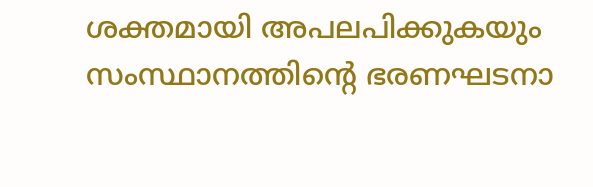ശക്തമായി അപലപിക്കുകയും സംസ്ഥാനത്തിന്റെ ഭരണഘടനാ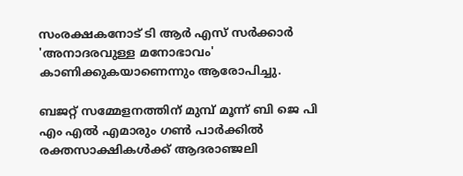സംരക്ഷകനോട് ടി ആര്‍ എസ് സര്‍ക്കാര്‍ 'അനാദരവുള്ള മനോഭാവം' കാണിക്കുകയാണെന്നും ആരോപിച്ചു.

ബജറ്റ് സമ്മേളനത്തിന് മുമ്പ് മൂന്ന് ബി ജെ പി എം എല്‍ എമാരും ഗണ്‍ പാര്‍ക്കില്‍ രക്തസാക്ഷികള്‍ക്ക് ആദരാഞ്ജലി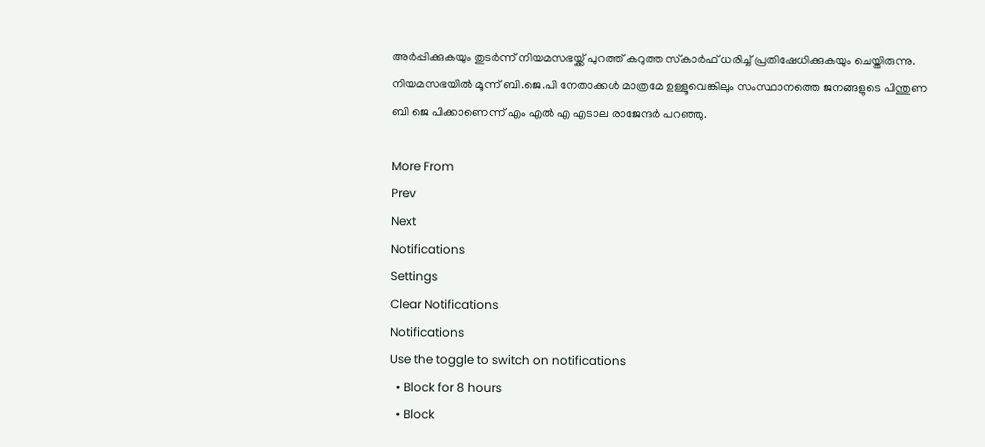അര്‍പ്പിക്കുകയും തുടര്‍ന്ന് നിയമസഭയ്ക്ക് പുറത്ത് കറുത്ത സ്‌കാര്‍ഫ് ധരിച്ച് പ്രതിഷേധിക്കുകയും ചെയ്തിരുന്നു. നിയമസഭയില്‍ മൂന്ന് ബി.ജെ.പി നേതാക്കള്‍ മാത്രമേ ഉള്ളൂവെങ്കിലും സംസ്ഥാനത്തെ ജനങ്ങളുടെ പിന്തുണ ബി ജെ പിക്കാണെന്ന് എം എല്‍ എ എടാല രാജേന്ദര്‍ പറഞ്ഞു.

More From
Prev
Next
Notifications
Settings
Clear Notifications
Notifications
Use the toggle to switch on notifications
  • Block for 8 hours
  • Block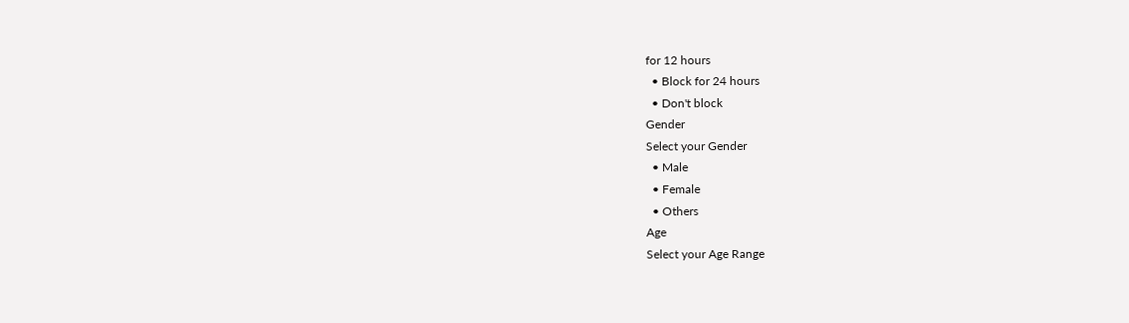for 12 hours
  • Block for 24 hours
  • Don't block
Gender
Select your Gender
  • Male
  • Female
  • Others
Age
Select your Age Range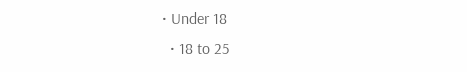• Under 18
  • 18 to 25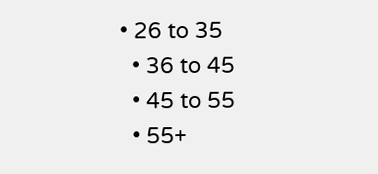• 26 to 35
  • 36 to 45
  • 45 to 55
  • 55+